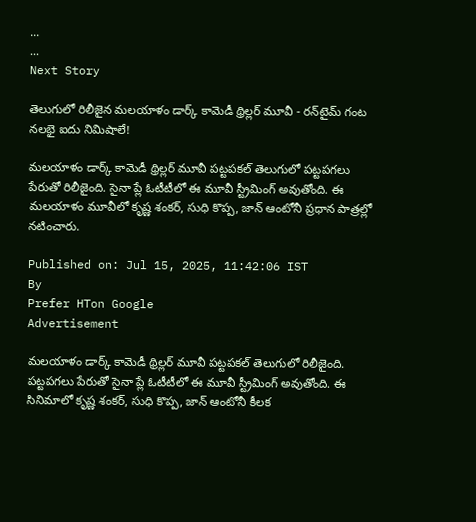...
...
Next Story

తెలుగులో రిలీజైన మ‌ల‌యాళం డార్క్‌ కామెడీ థ్రిల్ల‌ర్‌ మూవీ - ర‌న్‌టైమ్ గంట న‌ల‌భై ఐదు నిమిషాలే!

మ‌ల‌యాళం డార్క్ కామెడీ థ్రిల్ల‌ర్ మూవీ ప‌ట్ట‌ప‌క‌ల్ తెలుగులో ప‌ట్ట‌ప‌గ‌లు పేరుతో రిలీజైంది. సైనా ప్లే ఓటీటీలో ఈ మూవీ స్ట్రీమింగ్ అవుతోంది. ఈ మ‌ల‌యాళం మూవీలో కృష్ణ శంక‌ర్‌, సుధి కొప్ప, జాన్ ఆంటోనీ ప్ర‌ధాన పాత్ర‌ల్లో న‌టించారు.

Published on: Jul 15, 2025, 11:42:06 IST
By
Prefer HTon Google
Advertisement

మ‌ల‌యాళం డార్క్ కామెడీ థ్రిల్ల‌ర్ మూవీ ప‌ట్ట‌ప‌క‌ల్ తెలుగులో రిలీజైంది. ప‌ట్ట‌ప‌గ‌లు పేరుతో సైనా ప్లే ఓటీటీలో ఈ మూవీ స్ట్రీమింగ్ అవుతోంది. ఈ సినిమాలో కృష్ణ శంక‌ర్‌, సుధి కొప్ప, జాన్ ఆంటోనీ కీల‌క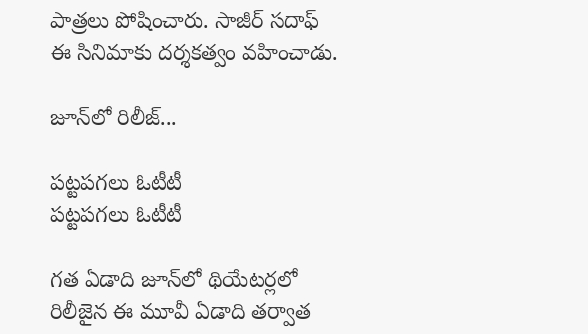పాత్ర‌లు పోషించారు. సాజీర్‌ స‌దాఫ్ ఈ సినిమాకు ద‌ర్శ‌క‌త్వం వ‌హించాడు.

జూన్‌లో రిలీజ్‌...

ప‌ట్ట‌ప‌గ‌లు ఓటీటీ
ప‌ట్ట‌ప‌గ‌లు ఓటీటీ

గ‌త ఏడాది జూన్‌లో థియేట‌ర్ల‌లో రిలీజైన ఈ మూవీ ఏడాది త‌ర్వాత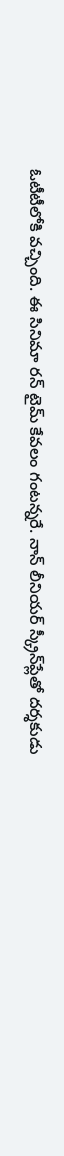ఓటీటీలోకి వ‌చ్చింది. ఈ సినిమా ర‌న్ టైమ్ కేవ‌లం గంట‌న్న‌రే. నాన్ లీనియ‌ర్ స్క్రీన్‌ప్లేతో ద‌ర్శ‌కుడు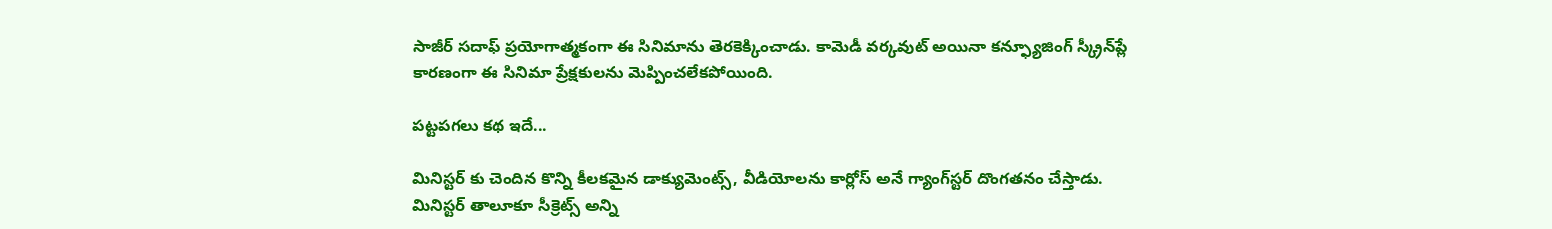సాజీర్ స‌దాఫ్ ప్ర‌యోగాత్మ‌కంగా ఈ సినిమాను తెర‌కెక్కించాడు. కామెడీ వ‌ర్క‌వుట్ అయినా క‌న్ఫ్యూజింగ్ స్క్రీన్‌ప్లే కార‌ణంగా ఈ సినిమా ప్రేక్ష‌కుల‌ను మెప్పించ‌లేక‌పోయింది.

ప‌ట్ట‌ప‌గ‌లు క‌థ ఇదే...

మినిస్ట‌ర్ కు చెందిన కొన్ని కీల‌క‌మైన డాక్యుమెంట్స్‌, వీడియోల‌ను కార్లోస్ అనే గ్యాంగ్‌స్ట‌ర్‌ దొంగ‌త‌నం చేస్తాడు. మినిస్ట‌ర్ తాలూకూ సీక్రెట్స్ అన్ని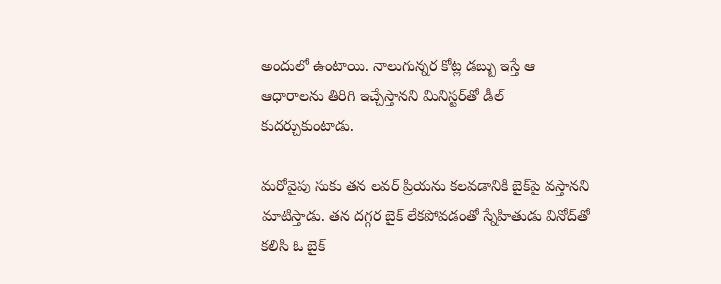అందులో ఉంటాయి. నాలుగున్న‌ర కోట్ల డ‌బ్బు ఇస్తే ఆ ఆధారాల‌ను తిరిగి ఇచ్చేస్తాన‌ని మినిస్ట‌ర్‌తో డీల్ కుద‌ర్చుకుంటాడు.

మ‌రోవైపు సుకు త‌న ల‌వ‌ర్ ప్రియ‌ను క‌ల‌వ‌డానికి బైక్‌పై వ‌స్తాన‌ని మాటిస్తాడు. త‌న ద‌గ్గ‌ర బైక్ లేక‌పోవ‌డంతో స్నేహితుడు వినోద్‌తో క‌లిసి ఓ బైక్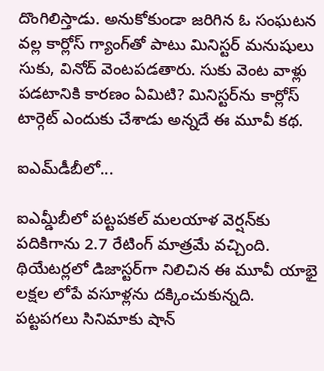దొంగిలిస్తాడు. అనుకోకుండా జ‌రిగిన ఓ సంఘ‌ట‌న వ‌ల్ల కార్లోస్ గ్యాంగ్‌తో పాటు మినిస్ట‌ర్ మ‌నుషులు సుకు, వినోద్ వెంట‌ప‌డ‌తారు. సుకు వెంట వాళ్లు ప‌డ‌టానికి కార‌ణం ఏమిటి? మినిస్ట‌ర్‌ను కార్లోస్ టార్గెట్ ఎందుకు చేశాడు అన్న‌దే ఈ మూవీ క‌థ‌.

ఐఎమ్‌డీబీలో...

ఐఎమ్డీబీలో ప‌ట్ట‌ప‌క‌ల్ మ‌ల‌యాళ వెర్ష‌న్‌కు ప‌దికిగాను 2.7 రేటింగ్ మాత్ర‌మే వ‌చ్చింది. థియేట‌ర్ల‌లో డిజాస్ట‌ర్‌గా నిలిచిన ఈ మూవీ యాభై ల‌క్ష‌ల లోపే వ‌సూళ్ల‌ను ద‌క్కించుకున్న‌ది. ప‌ట్ట‌ప‌గ‌లు సినిమాకు షాన్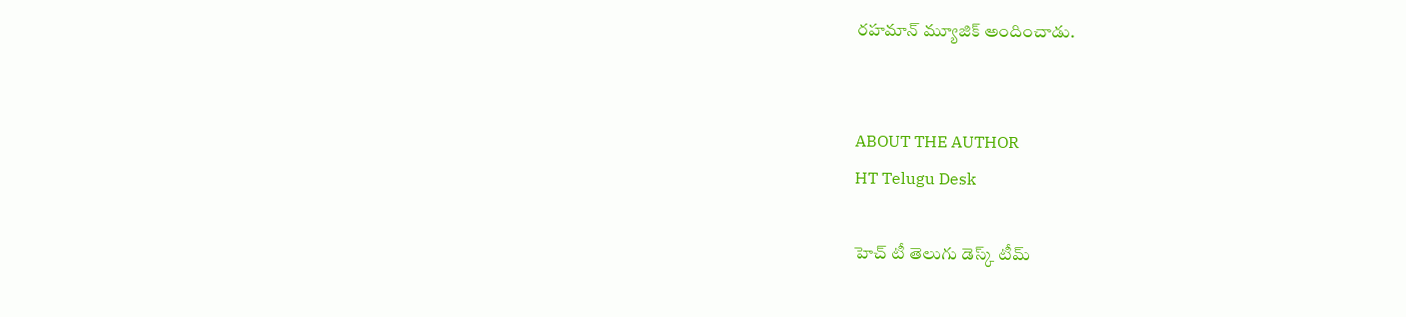ర‌హ‌మాన్ మ్యూజిక్ అందించాడు.


ABOUT THE AUTHOR
HT Telugu Desk

హెచ్ టీ తెలుగు డెస్క్ టీమ్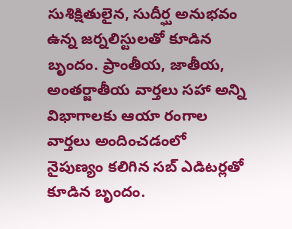సుశిక్షితులైన, సుదీర్ఘ అనుభవం ఉన్న జర్నలిస్టులతో కూడిన బృందం. ప్రాంతీయ, జాతీయ, అంతర్జాతీయ వార్తలు సహా అన్ని విభాగాలకు ఆయా రంగాల వార్తలు అందించడంలో నైపుణ్యం కలిగిన సబ్ ఎడిటర్లతో కూడిన బృందం.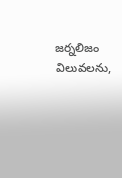జర్నలిజం విలువలను,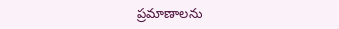ప్రమాణాలను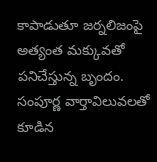కాపాడుతూ జర్నలిజంపై అత్యంత మక్కువతో పనిచేస్తున్న బృందం. సంపూర్ణ వార్తావిలువలతో కూడిన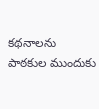కథనాలను పాఠకుల ముందుకు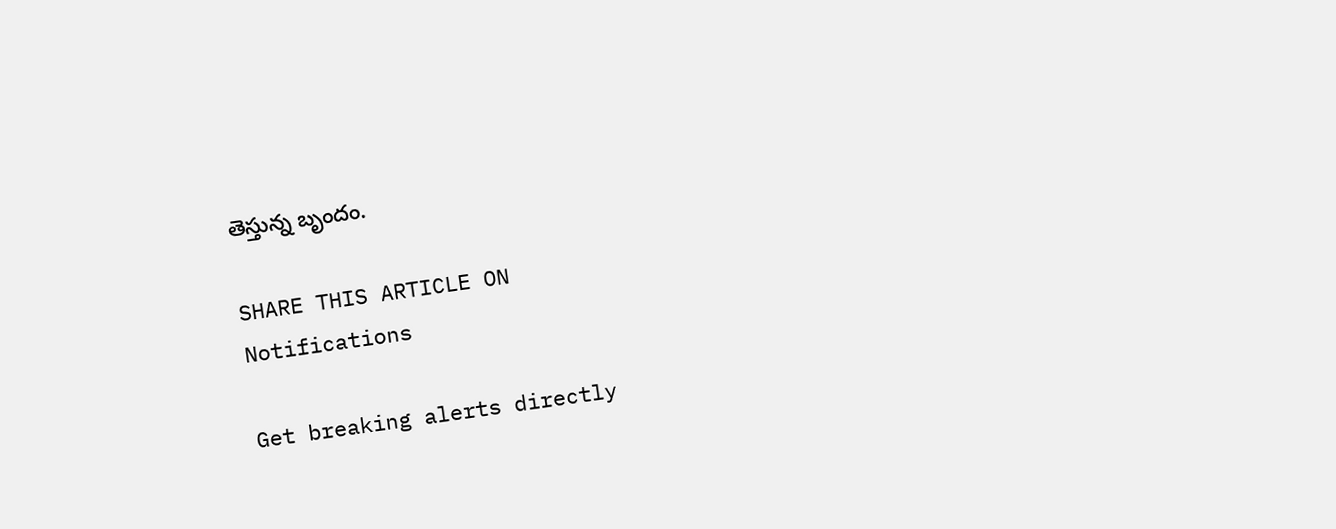తెస్తున్న బృందం.

SHARE THIS ARTICLE ON
Notifications

Get breaking alerts directly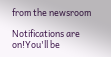from the newsroom

Notifications are on!You'll be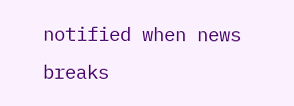notified when news breaks